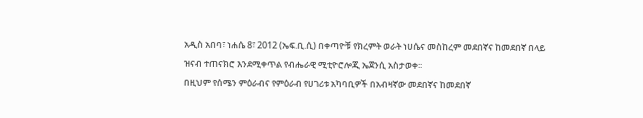አዲስ አበባ፣ ነሐሴ 8፣ 2012 (ኤፍ.ቢ.ሲ) በቀጣዮቹ የክረምት ወራት ነሀሴና መስከረም መደበኛና ከመደበኛ በላይ ዝናብ ተጠናክሮ እንደሚቀጥል የብሔራዊ ሚቲዮሮሎጂ ኤጀንሲ አስታወቀ፡፡
በዚህም የሰሜን ምዕራብና የምዕራብ የሀገሪቱ አካባቢዎች በአብዛኛው መደበኛና ከመደበኛ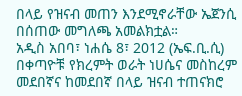በላይ የዝናብ መጠን እንደሚኖራቸው ኤጀንሲ በሰጠው መግለጫ አመልክቷል።
አዲስ አበባ፣ ነሐሴ 8፣ 2012 (ኤፍ.ቢ.ሲ) በቀጣዮቹ የክረምት ወራት ነሀሴና መስከረም መደበኛና ከመደበኛ በላይ ዝናብ ተጠናክሮ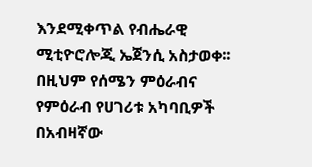እንደሚቀጥል የብሔራዊ ሚቲዮሮሎጂ ኤጀንሲ አስታወቀ፡፡
በዚህም የሰሜን ምዕራብና የምዕራብ የሀገሪቱ አካባቢዎች በአብዛኛው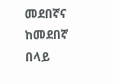መደበኛና ከመደበኛ በላይ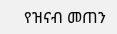የዝናብ መጠን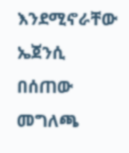እንደሚኖራቸው ኤጀንሲ በሰጠው መግለጫ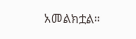አመልክቷል።